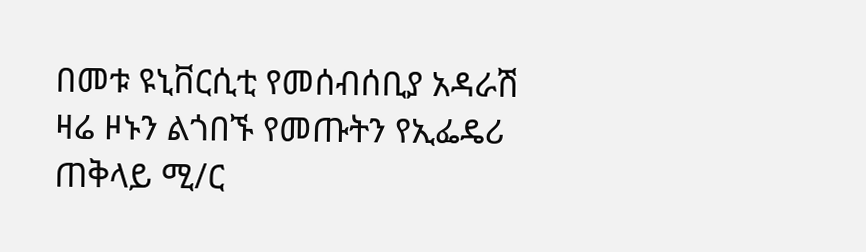በመቱ ዩኒቨርሲቲ የመሰብሰቢያ አዳራሽ ዛሬ ዞኑን ልጎበኙ የመጡትን የኢፌዴሪ ጠቅላይ ሚ/ር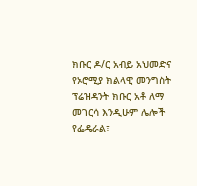ክቡር ዶ/ር አብይ አህመድና የኦሮሚያ ክልላዊ መንግስት ፕሬዝዳንት ክቡር አቶ ለማ መገርሳ እንዲሁም ሌሎች የፌዴራል፣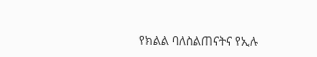የክልል ባለስልጠናትና የኢሉ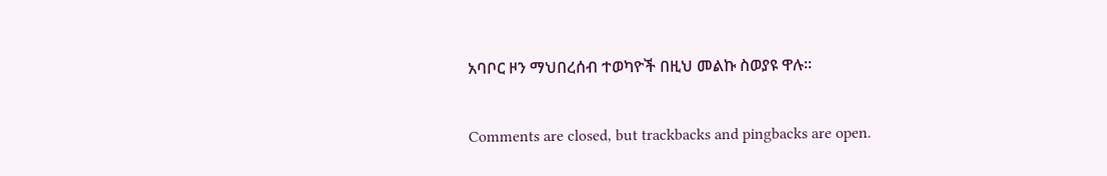አባቦር ዞን ማህበረሰብ ተወካዮች በዚህ መልኩ ስወያዩ ዋሉ፡፡

Comments are closed, but trackbacks and pingbacks are open.